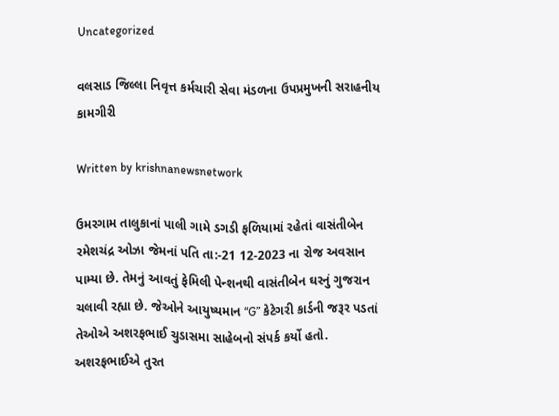Uncategorized

વલસાડ જિલ્લા નિવૃત્ત કર્મચારી સેવા મંડળના ઉપપ્રમુખની સરાહનીય કામગીરી

Written by krishnanewsnetwork

ઉમરગામ તાલુકાનાં પાલી ગામે ડગડી ફળિયામાં રહેતાં વાસંતીબેન રમેશચંદ્ર ઓઝા જેમનાં પતિ તા:-21 12-2023 ના રોજ અવસાન પામ્યા છે. તેમનું આવતું ફેમિલી પેન્શનથી વાસંતીબેન ઘરનું ગુજરાન ચલાવી રહ્યા છે. જેઓને આયુષ્યમાન “G” કેટેગરી કાર્ડની જરૂર પડતાં તેઓએ અશરફભાઈ ચુડાસમા સાહેબનો સંપર્ક કર્યો હતો. અશરફભાઈએ તુરત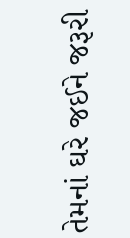તેમનાં ઘરે જઈને જરૂરી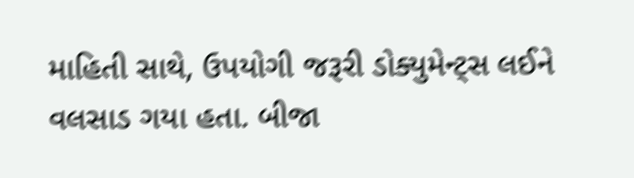માહિતી સાથે, ઉપયોગી જરૂરી ડોક્યુમેન્ટ્સ લઈને વલસાડ ગયા હતા. બીજા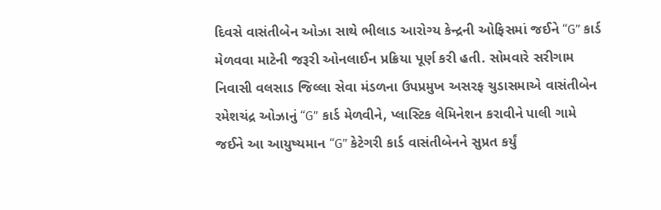દિવસે વાસંતીબેન ઓઝા સાથે ભીલાડ આરોગ્ય કેન્દ્રની ઓફિસમાં જઈને “G” કાર્ડ મેળવવા માટેની જરૂરી ઓનલાઈન પ્રક્રિયા પૂર્ણ કરી હતી. સોમવારે સરીગામ નિવાસી વલસાડ જિલ્લા સેવા મંડળના ઉપપ્રમુખ અસરફ ચુડાસમાએ વાસંતીબેન રમેશચંદ્ર ઓઝાનું “G” કાર્ડ મેળવીને, પ્લાસ્ટિક લેમિનેશન કરાવીને પાલી ગામે જઈને આ આયુષ્યમાન “G” કેટેગરી કાર્ડ વાસંતીબેનને સુપ્રત કર્યું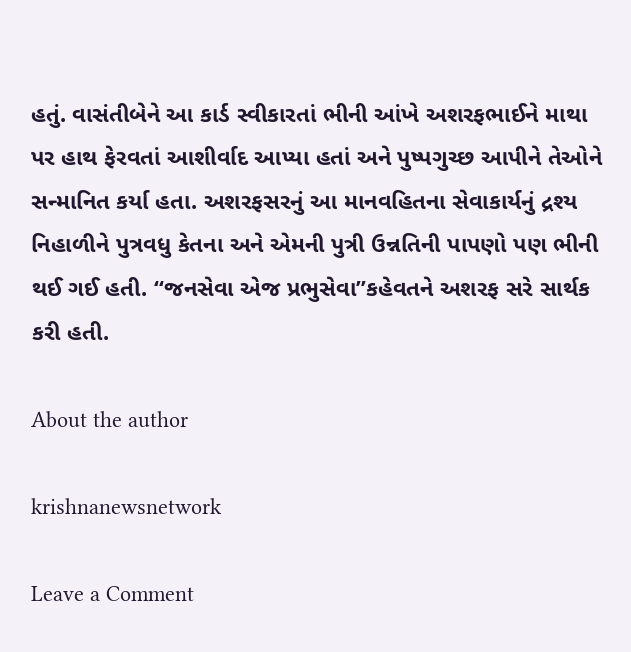હતું. વાસંતીબેને આ કાર્ડ સ્વીકારતાં ભીની આંખે અશરફભાઈને માથા પર હાથ ફેરવતાં આશીર્વાદ આપ્યા હતાં અને પુષ્પગુચ્છ આપીને તેઓને સન્માનિત કર્યા હતા. અશરફસરનું આ માનવહિતના સેવાકાર્યનું દ્રશ્ય નિહાળીને પુત્રવધુ કેતના અને એમની પુત્રી ઉન્નતિની પાપણો પણ ભીની થઈ ગઈ હતી. “જનસેવા એજ પ્રભુસેવા”કહેવતને અશરફ સરે સાર્થક કરી હતી.

About the author

krishnanewsnetwork

Leave a Comment